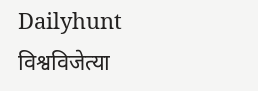Dailyhunt
विश्वविजेत्या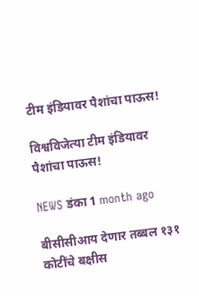टीम इंडियावर पैशांचा पाऊस!

विश्वविजेत्या टीम इंडियावर पैशांचा पाऊस!

NEWS डंका 1 month ago

बीसीसीआय देणार तब्बल १३१ कोटींचे बक्षीस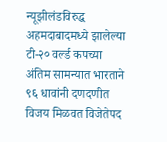न्यूझीलंडविरुद्ध अहमदाबादमध्ये झालेल्या टी-२० वर्ल्ड कपच्या अंतिम सामन्यात भारताने ९६ धावांनी दणदणीत विजय मिळवत विजेतेपद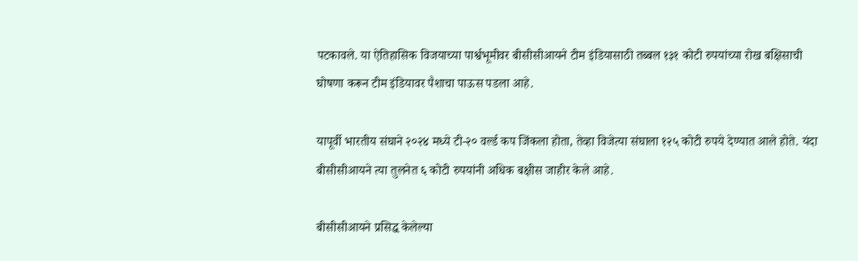पटकावले. या ऐतिहासिक विजयाच्या पार्श्वभूमीवर बीसीसीआयने टीम इंडियासाठी तब्बल १३१ कोटी रुपयांच्या रोख बक्षिसाची घोषणा करून टीम इंडियावर पैशाचा पाऊस पडला आहे.

यापूर्वी भारतीय संघाने २०२४ मध्ये टी-२० वर्ल्ड कप जिंकला होता, तेव्हा विजेत्या संघाला १२५ कोटी रुपये देण्यात आले होते. यंदा बीसीसीआयने त्या तुलनेत ६ कोटी रुपयांनी अधिक बक्षीस जाहीर केले आहे.

बीसीसीआयने प्रसिद्ध केलेल्या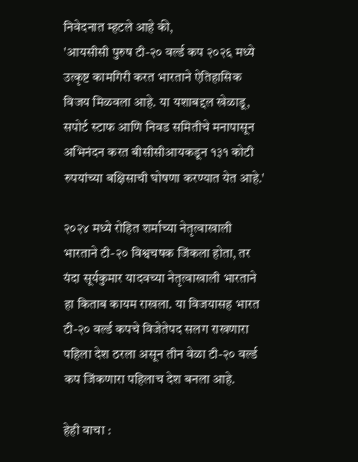निवेदनात म्हटले आहे की,
'आयसीसी पुरुष टी-२० वर्ल्ड कप २०२६ मध्ये उत्कृष्ट कामगिरी करत भारताने ऐतिहासिक विजय मिळवला आहे. या यशाबद्दल खेळाडू, सपोर्ट स्टाफ आणि निवड समितीचे मनापासून अभिनंदन करत बीसीसीआयकडून १३१ कोटी रुपयांच्या बक्षिसाची घोषणा करण्यात येत आहे.'

२०२४ मध्ये रोहित शर्माच्या नेतृत्वाखाली भारताने टी-२० विश्वचषक जिंकला होता, तर यंदा सूर्यकुमार यादवच्या नेतृत्वाखाली भारताने हा किताब कायम राखला. या विजयासह भारत टी-२० वर्ल्ड कपचे विजेतेपद सलग राखणारा पहिला देश ठरला असून तीन वेळा टी-२० वर्ल्ड कप जिंकणारा पहिलाच देश बनला आहे.

हेही वाचा :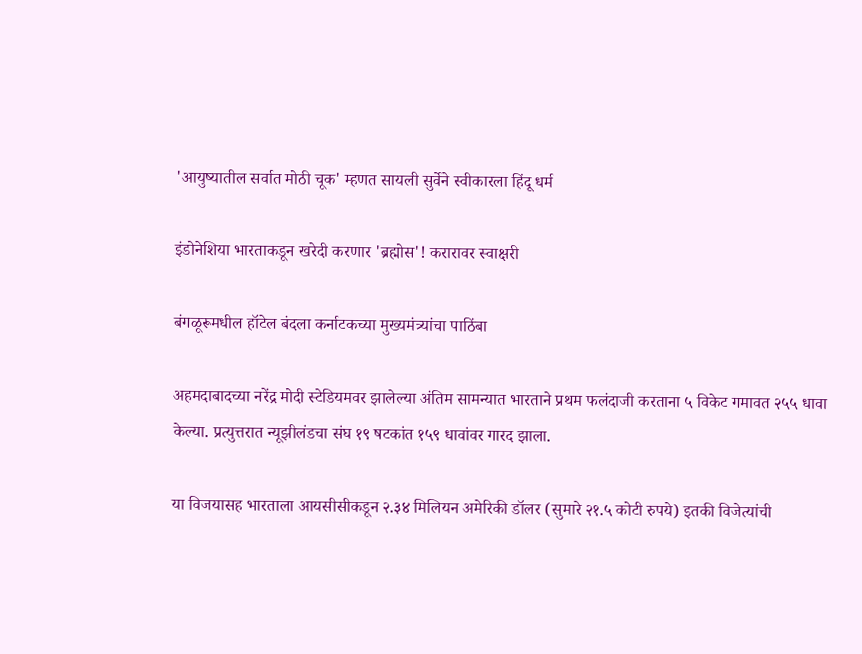'आयुष्यातील सर्वात मोठी चूक' म्हणत सायली सुर्वेने स्वीकारला हिंदू धर्म

इंडोनेशिया भारताकडून खरेदी करणार 'ब्रह्मोस'! करारावर स्वाक्षरी

बंगळूरूमधील हॉटेल बंदला कर्नाटकच्या मुख्यमंत्र्यांचा पाठिंबा

अहमदाबादच्या नरेंद्र मोदी स्टेडियमवर झालेल्या अंतिम सामन्यात भारताने प्रथम फलंदाजी करताना ५ विकेट गमावत २५५ धावा केल्या. प्रत्युत्तरात न्यूझीलंडचा संघ १९ षटकांत १५९ धावांवर गारद झाला.

या विजयासह भारताला आयसीसीकडून २.३४ मिलियन अमेरिकी डॉलर (सुमारे २१.५ कोटी रुपये) इतकी विजेत्यांची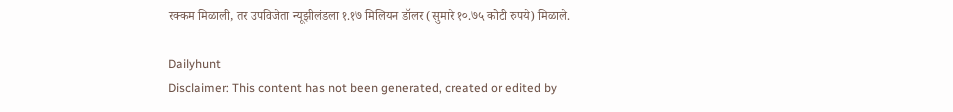रक्कम मिळाली, तर उपविजेता न्यूझीलंडला १.१७ मिलियन डॉलर (सुमारे १०.७५ कोटी रुपये) मिळाले.

Dailyhunt
Disclaimer: This content has not been generated, created or edited by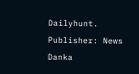Dailyhunt. Publisher: News Danka